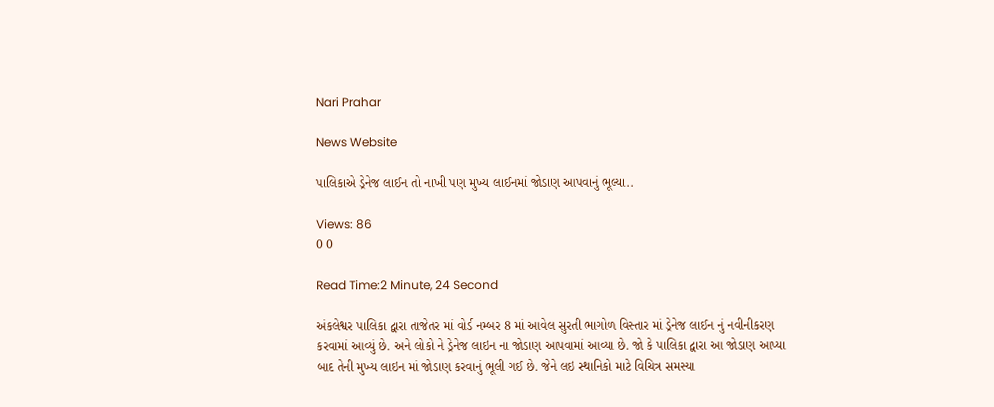Nari Prahar

News Website

પાલિકાએ ડ્રેનેજ લાઈન તો નાખી પણ મુખ્ય લાઈનમાં જોડાણ આપવાનું ભૂલ્યા..

Views: 86
0 0

Read Time:2 Minute, 24 Second

અંકલેશ્વર પાલિકા દ્વારા તાજેતર માં વોર્ડ નમ્બર 8 માં આવેલ સુરતી ભાગોળ વિસ્તાર માં ડ્રેનેજ લાઈન નું નવીનીકરણ કરવામાં આવ્યું છે. અને લોકો ને ડ્રેનેજ લાઇન ના જોડાણ આપવામાં આવ્યા છે. જો કે પાલિકા દ્વારા આ જોડાણ આપ્યા બાદ તેની મુખ્ય લાઇન માં જોડાણ કરવાનું ભૂલી ગઈ છે. જેને લઇ સ્થાનિકો માટે વિચિત્ર સમસ્યા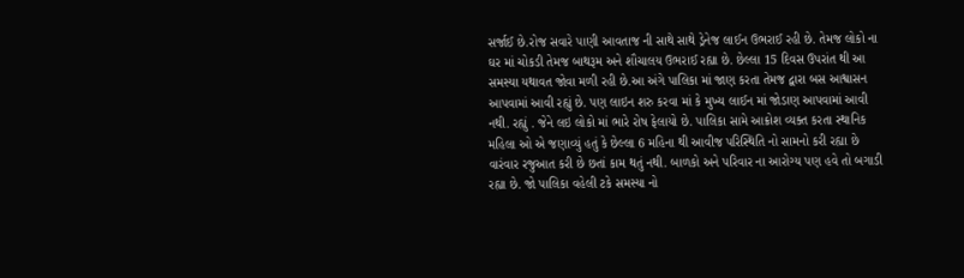સર્જાઈ છે.રોજ સવારે પાણી આવતાજ ની સાથે સાથે ડ્રેનેજ લાઈન ઉભરાઈ રહી છે. તેમજ લોકો ના ઘર માં ચોકડી તેમજ બાથરૂમ અને શૌચાલય ઉભરાઈ રહ્યા છે. છેલ્લા 15 દિવસ ઉપરાંત થી આ સમસ્યા યથાવત જોવા મળી રહી છે.આ અંગે પાલિકા માં જાણ કરતા તેમજ દ્વારા બસ આશ્વાસન આપવામાં આવી રહ્યું છે. પણ લાઇન શરુ કરવા માં કે મુખ્ય લાઈન માં જોડાણ આપવામાં આવી નથી. રહ્યું . જેને લઇ લોકો માં ભારે રોષ ફેલાયો છે. પાલિકા સામે આક્રોશ વ્યક્ત કરતા સ્થાનિક મહિલા ઓ એ જણાવ્યું હતું કે છેલ્લા 6 મહિના થી આવીજ પરિસ્થિતિ નો સામનો કરી રહ્યા છે વારંવાર રજુઆત કરી છે છતાં કામ થતું નથી. બાળકો અને પરિવાર ના આરોગ્ય પણ હવે તો બગાડી રહ્યા છે. જો પાલિકા વહેલી ટકે સમસ્યા નો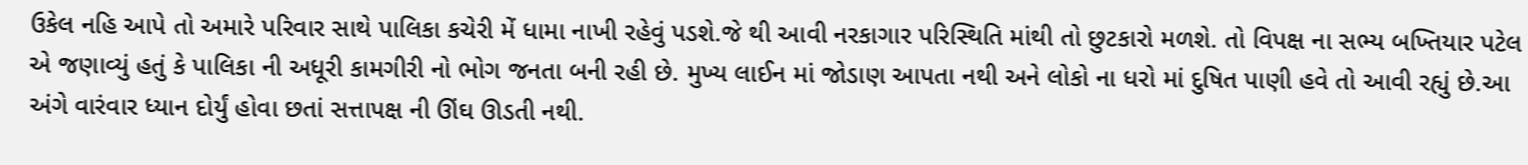ઉકેલ નહિ આપે તો અમારે પરિવાર સાથે પાલિકા કચેરી મેં ધામા નાખી રહેવું પડશે.જે થી આવી નરકાગાર પરિસ્થિતિ માંથી તો છુટકારો મળશે. તો વિપક્ષ ના સભ્ય બખ્તિયાર પટેલ એ જણાવ્યું હતું કે પાલિકા ની અધૂરી કામગીરી નો ભોગ જનતા બની રહી છે. મુખ્ય લાઈન માં જોડાણ આપતા નથી અને લોકો ના ધરો માં દુષિત પાણી હવે તો આવી રહ્યું છે.આ અંગે વારંવાર ધ્યાન દોર્યું હોવા છતાં સત્તાપક્ષ ની ઊંઘ ઊડતી નથી.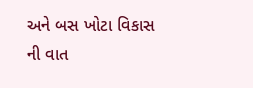અને બસ ખોટા વિકાસ ની વાત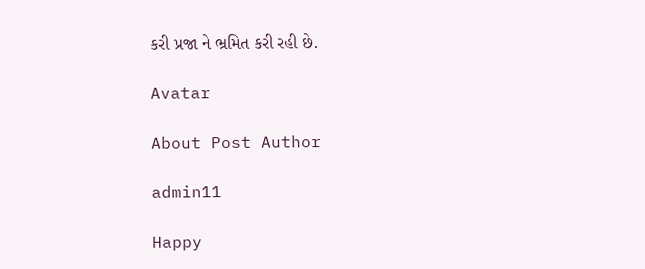કરી પ્રજા ને ભ્રમિત કરી રહી છે.

Avatar

About Post Author

admin11

Happy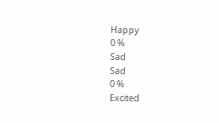Happy
0 %
Sad
Sad
0 %
Excited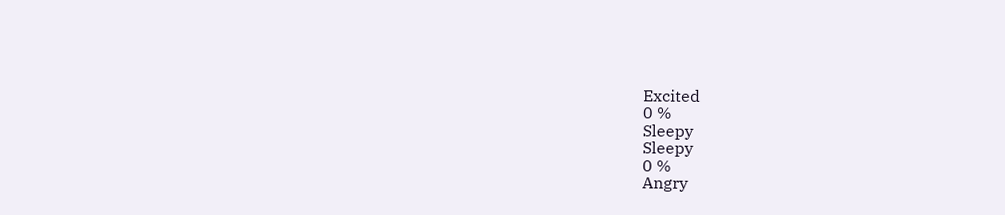Excited
0 %
Sleepy
Sleepy
0 %
Angry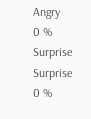Angry
0 %
Surprise
Surprise
0 %